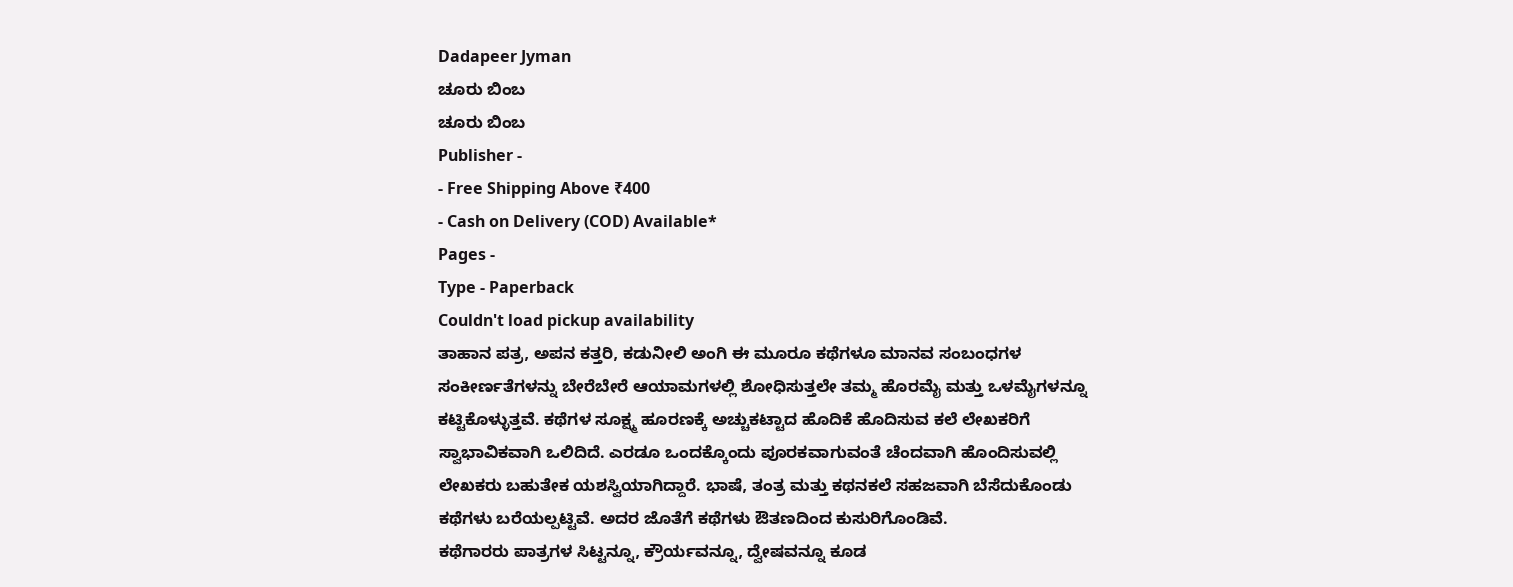Dadapeer Jyman
ಚೂರು ಬಿಂಬ
ಚೂರು ಬಿಂಬ
Publisher -
- Free Shipping Above ₹400
- Cash on Delivery (COD) Available*
Pages -
Type - Paperback
Couldn't load pickup availability
ತಾಹಾನ ಪತ್ರ, ಅಪನ ಕತ್ತರಿ, ಕಡುನೀಲಿ ಅಂಗಿ ಈ ಮೂರೂ ಕಥೆಗಳೂ ಮಾನವ ಸಂಬಂಧಗಳ ಸಂಕೀರ್ಣತೆಗಳನ್ನು ಬೇರೆಬೇರೆ ಆಯಾಮಗಳಲ್ಲಿ ಶೋಧಿಸುತ್ತಲೇ ತಮ್ಮ ಹೊರಮೈ ಮತ್ತು ಒಳಮೈಗಳನ್ನೂ ಕಟ್ಟಿಕೊಳ್ಳುತ್ತವೆ. ಕಥೆಗಳ ಸೂಕ್ಷ್ಮ ಹೂರಣಕ್ಕೆ ಅಚ್ಚುಕಟ್ಟಾದ ಹೊದಿಕೆ ಹೊದಿಸುವ ಕಲೆ ಲೇಖಕರಿಗೆ ಸ್ವಾಭಾವಿಕವಾಗಿ ಒಲಿದಿದೆ. ಎರಡೂ ಒಂದಕ್ಕೊಂದು ಪೂರಕವಾಗುವಂತೆ ಚೆಂದವಾಗಿ ಹೊಂದಿಸುವಲ್ಲಿ ಲೇಖಕರು ಬಹುತೇಕ ಯಶಸ್ವಿಯಾಗಿದ್ದಾರೆ. ಭಾಷೆ, ತಂತ್ರ ಮತ್ತು ಕಥನಕಲೆ ಸಹಜವಾಗಿ ಬೆಸೆದುಕೊಂಡು ಕಥೆಗಳು ಬರೆಯಲ್ಪಟ್ಟಿವೆ. ಅದರ ಜೊತೆಗೆ ಕಥೆಗಳು ಔತಣದಿಂದ ಕುಸುರಿಗೊಂಡಿವೆ.
ಕಥೆಗಾರರು ಪಾತ್ರಗಳ ಸಿಟ್ಟನ್ನೂ, ಕ್ರೌರ್ಯವನ್ನೂ, ದ್ವೇಷವನ್ನೂ ಕೂಡ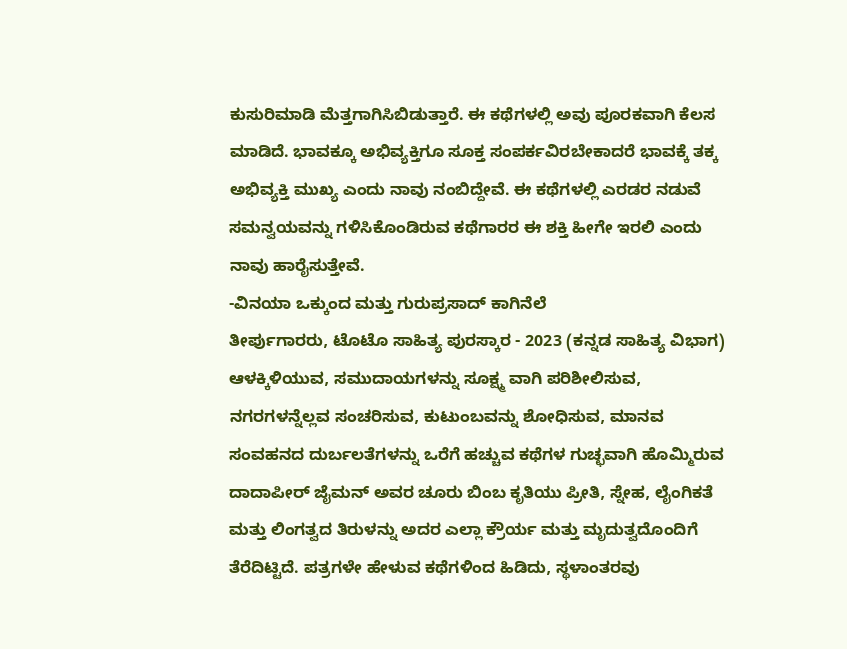ಕುಸುರಿಮಾಡಿ ಮೆತ್ತಗಾಗಿಸಿಬಿಡುತ್ತಾರೆ. ಈ ಕಥೆಗಳಲ್ಲಿ ಅವು ಪೂರಕವಾಗಿ ಕೆಲಸ ಮಾಡಿದೆ. ಭಾವಕ್ಕೂ ಅಭಿವ್ಯಕ್ತಿಗೂ ಸೂಕ್ತ ಸಂಪರ್ಕವಿರಬೇಕಾದರೆ ಭಾವಕ್ಕೆ ತಕ್ಕ ಅಭಿವ್ಯಕ್ತಿ ಮುಖ್ಯ ಎಂದು ನಾವು ನಂಬಿದ್ದೇವೆ. ಈ ಕಥೆಗಳಲ್ಲಿ ಎರಡರ ನಡುವೆ ಸಮನ್ವಯವನ್ನು ಗಳಿಸಿಕೊಂಡಿರುವ ಕಥೆಗಾರರ ಈ ಶಕ್ತಿ ಹೀಗೇ ಇರಲಿ ಎಂದು ನಾವು ಹಾರೈಸುತ್ತೇವೆ.
-ವಿನಯಾ ಒಕ್ಕುಂದ ಮತ್ತು ಗುರುಪ್ರಸಾದ್ ಕಾಗಿನೆಲೆ
ತೀರ್ಪುಗಾರರು, ಟೊಟೊ ಸಾಹಿತ್ಯ ಪುರಸ್ಕಾರ - 2023 (ಕನ್ನಡ ಸಾಹಿತ್ಯ ವಿಭಾಗ)
ಆಳಕ್ಕಿಳಿಯುವ, ಸಮುದಾಯಗಳನ್ನು ಸೂಕ್ಷ್ಮ ವಾಗಿ ಪರಿಶೀಲಿಸುವ, ನಗರಗಳನ್ನೆಲ್ಲವ ಸಂಚರಿಸುವ, ಕುಟುಂಬವನ್ನು ಶೋಧಿಸುವ, ಮಾನವ ಸಂವಹನದ ದುರ್ಬಲತೆಗಳನ್ನು ಒರೆಗೆ ಹಚ್ಚುವ ಕಥೆಗಳ ಗುಚ್ಛವಾಗಿ ಹೊಮ್ಮಿರುವ ದಾದಾಪೀರ್ ಜೈಮನ್ ಅವರ ಚೂರು ಬಿಂಬ ಕೃತಿಯು ಪ್ರೀತಿ, ಸ್ನೇಹ, ಲೈಂಗಿಕತೆ ಮತ್ತು ಲಿಂಗತ್ವದ ತಿರುಳನ್ನು ಅದರ ಎಲ್ಲಾ ಕ್ರೌರ್ಯ ಮತ್ತು ಮೃದುತ್ವದೊಂದಿಗೆ ತೆರೆದಿಟ್ಟಿದೆ. ಪತ್ರಗಳೇ ಹೇಳುವ ಕಥೆಗಳಿಂದ ಹಿಡಿದು, ಸ್ಥಳಾಂತರವು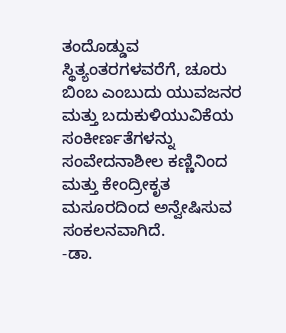ತಂದೊಡ್ಡುವ ಸ್ಥಿತ್ಯಂತರಗಳವರೆಗೆ, ಚೂರು ಬಿಂಬ ಎಂಬುದು ಯುವಜನರ ಮತ್ತು ಬದುಕುಳಿಯುವಿಕೆಯ ಸಂಕೀರ್ಣತೆಗಳನ್ನು ಸಂವೇದನಾಶೀಲ ಕಣ್ಣಿನಿಂದ ಮತ್ತು ಕೇಂದ್ರೀಕೃತ ಮಸೂರದಿಂದ ಅನ್ವೇಷಿಸುವ ಸಂಕಲನವಾಗಿದೆ.
-ಡಾ.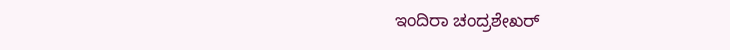ಇಂದಿರಾ ಚಂದ್ರಶೇಖರ್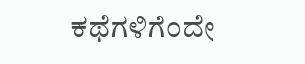ಕಥೆಗಳಿಗೆಂದೇ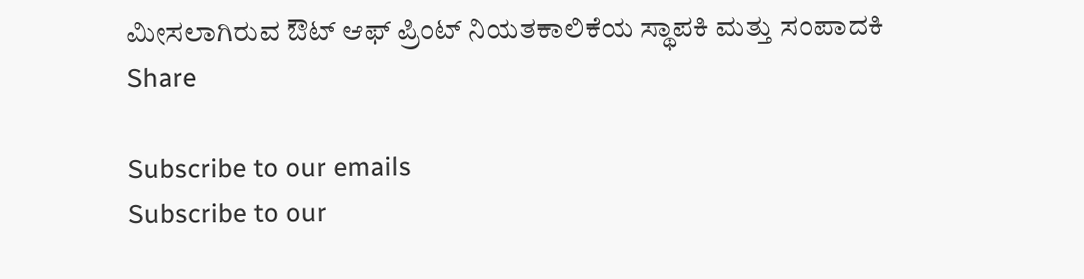ಮೀಸಲಾಗಿರುವ ಔಟ್ ಆಫ್ ಪ್ರಿಂಟ್ ನಿಯತಕಾಲಿಕೆಯ ಸ್ಥಾಪಕಿ ಮತ್ತು ಸಂಪಾದಕಿ
Share

Subscribe to our emails
Subscribe to our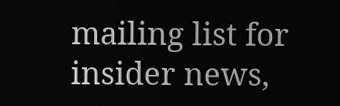mailing list for insider news,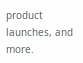product launches, and more.